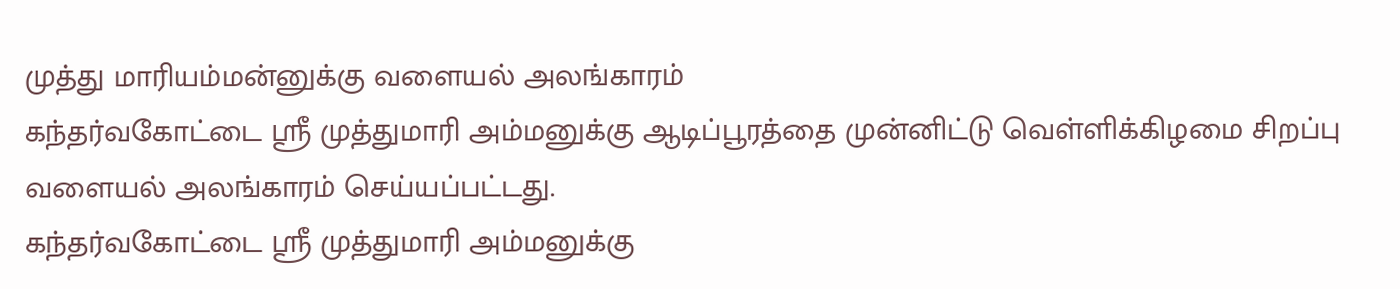முத்து மாரியம்மன்னுக்கு வளையல் அலங்காரம்
கந்தர்வகோட்டை ஸ்ரீ முத்துமாரி அம்மனுக்கு ஆடிப்பூரத்தை முன்னிட்டு வெள்ளிக்கிழமை சிறப்பு வளையல் அலங்காரம் செய்யப்பட்டது.
கந்தர்வகோட்டை ஸ்ரீ முத்துமாரி அம்மனுக்கு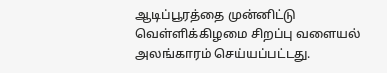ஆடிப்பூரத்தை முன்னிட்டு வெள்ளிக்கிழமை சிறப்பு வளையல் அலங்காரம் செய்யப்பட்டது.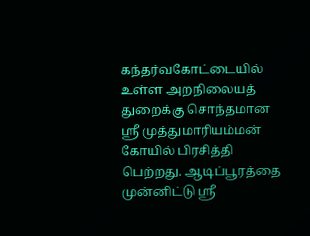கந்தர்வகோட்டையில் உள்ள அறநிலையத் துறைக்கு சொந்தமான ஸ்ரீ முத்துமாரியம்மன் கோயில் பிரசித்தி பெற்றது. ஆடிப்பூரத்தை முன்னிட்டு ஸ்ரீ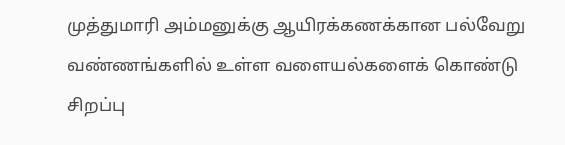முத்துமாரி அம்மனுக்கு ஆயிரக்கணக்கான பல்வேறு வண்ணங்களில் உள்ள வளையல்களைக் கொண்டு சிறப்பு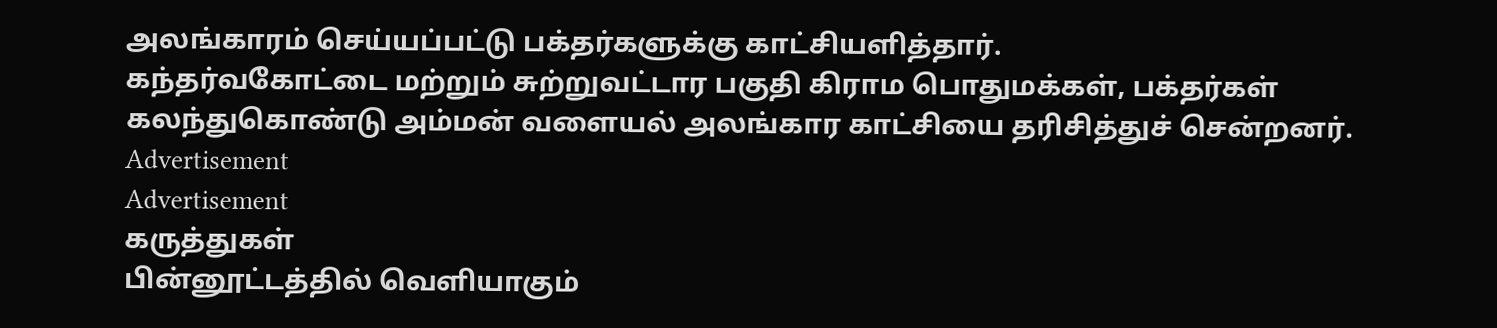அலங்காரம் செய்யப்பட்டு பக்தர்களுக்கு காட்சியளித்தார்.
கந்தர்வகோட்டை மற்றும் சுற்றுவட்டார பகுதி கிராம பொதுமக்கள், பக்தர்கள் கலந்துகொண்டு அம்மன் வளையல் அலங்கார காட்சியை தரிசித்துச் சென்றனர்.
Advertisement
Advertisement
கருத்துகள்
பின்னூட்டத்தில் வெளியாகும்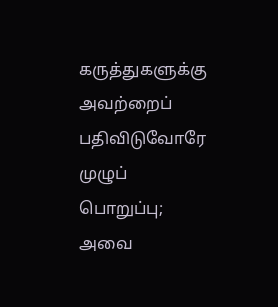கருத்துகளுக்கு அவற்றைப் பதிவிடுவோரே முழுப் பொறுப்பு; அவை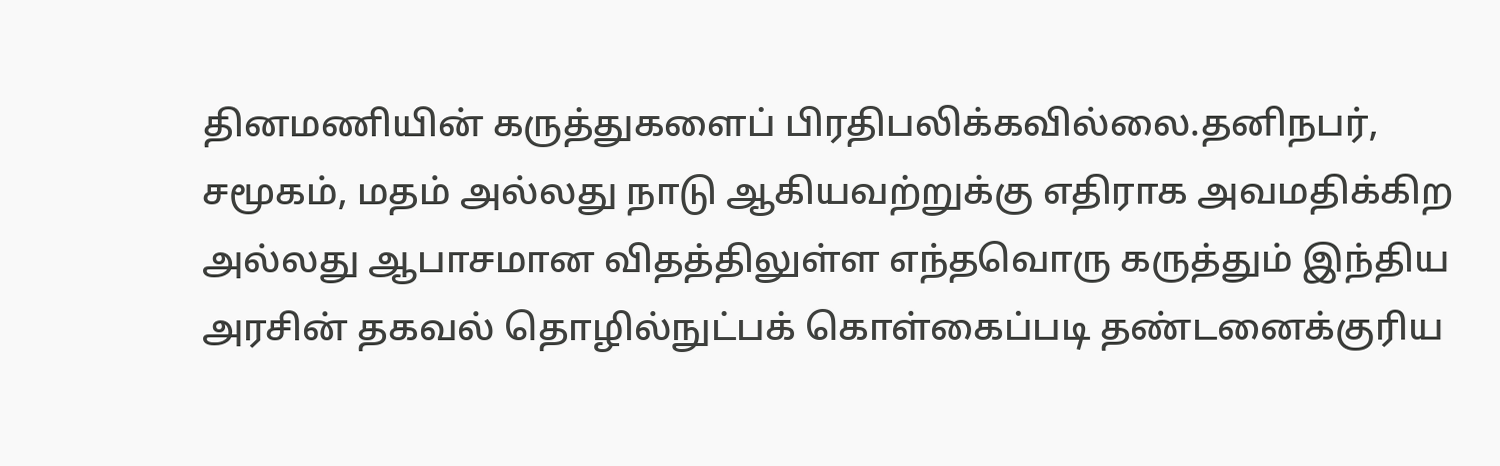தினமணியின் கருத்துகளைப் பிரதிபலிக்கவில்லை.தனிநபர், சமூகம், மதம் அல்லது நாடு ஆகியவற்றுக்கு எதிராக அவமதிக்கிற அல்லது ஆபாசமான விதத்திலுள்ள எந்தவொரு கருத்தும் இந்திய அரசின் தகவல் தொழில்நுட்பக் கொள்கைப்படி தண்டனைக்குரிய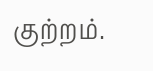குற்றம்.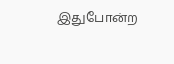இதுபோன்ற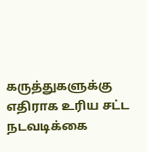கருத்துகளுக்கு எதிராக உரிய சட்ட நடவடிக்கை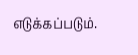எடுக்கப்படும்.